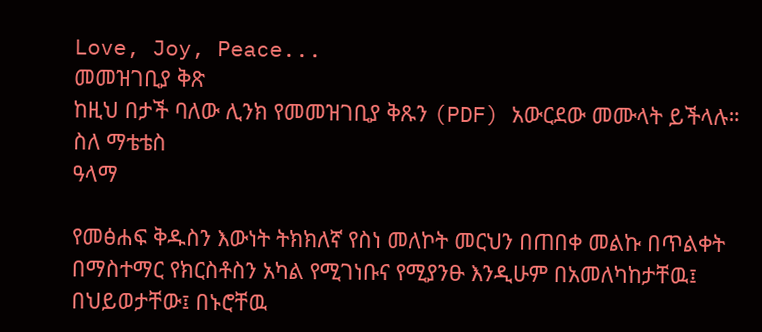Love, Joy, Peace...
መመዝገቢያ ቅጽ
ከዚህ በታች ባለው ሊንክ የመመዝገቢያ ቅጹን (PDF) አውርደው መሙላት ይችላሉ።
ስለ ማቴቴስ
ዓላማ

የመፅሐፍ ቅዱስን እውነት ትክክለኛ የስነ መለኮት መርህን በጠበቀ መልኩ በጥልቀት በማስተማር የክርስቶስን አካል የሚገነቡና የሚያንፁ እንዲሁም በአመለካከታቸዉ፤ በህይወታቸው፤ በኑሮቸዉ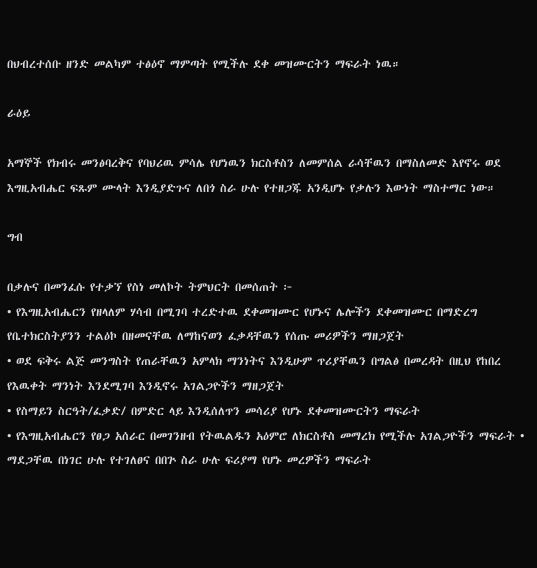በህብረተሰቡ ዘንድ መልካም ተፅዕኖ ማምጣት የሚችሉ ደቀ መዝሙርትን ማፍራት ነዉ።

ራዕይ

አማኞች የክብሩ መንፅባረቅና የባህሪዉ ምሳሌ የሆነዉን ክርስቶስን ለመምሰል ራሳቸዉን በማስለመድ እየኖሩ ወደ እግዚአብሔር ፍጹም ሙላት እንዲያድጉና ለበጎ ስራ ሁሉ የተዘጋጁ አንዲሆኑ የቃሉን እውነት ማስተማር ነው።

ግብ

በቃሉና በመንፈሱ የተቃኘ የስነ መለኮት ትምህርት በመሰጠት ፦
• የእግዚአብሔርን የዘላለም ሃሳብ በሚገባ ተረድተዉ ደቀመዝሙር የሆኑና ሌሎችን ደቀመዝሙር በማድረግ የቤተክርስትያንን ተልዕኮ በዘመናቸዉ ለማከናወን ፈቃዳቸዉን የሰጡ መሪዎችን ማዘጋጀት
• ወደ ፍቅሩ ልጅ መንግስት የጠራቸዉን አምላክ ማንነትና እንዲሁም ጥሪያቸዉን በግልፅ በመረዳት በዚህ የከበረ የእዉቀት ማንነት እንደሚገባ እንዲኖሩ አገልጋዮችን ማዘጋጀት
• የስማይን ስርዓት/ፈቃድ/ በምድር ላይ እንዲሰለጥን መሳሪያ የሆኑ ደቀመዝሙርትን ማፍራት
• የእግዚአብሔርን የፀጋ አሰራር በመገንዘብ የትዉልዱን አዕምሮ ለክርስቶስ መማረክ የሚችሉ አገልጋዮችን ማፍራት • ማደጋቸዉ በነገር ሁሉ የተገለፀና በበጕ ስራ ሁሉ ፍሪያማ የሆኑ መረዎችን ማፍራት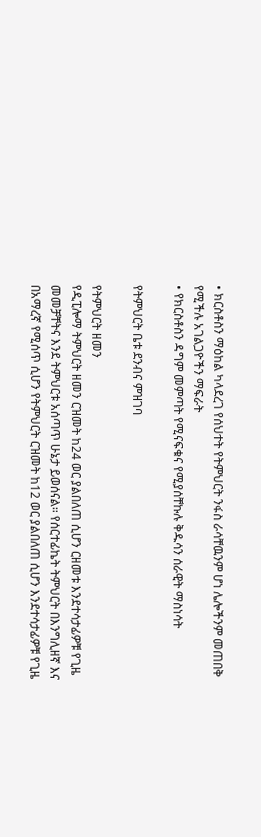• ክርስቶስን ማዕከል ካላደረገ የሰህተት የትምህርት ንፋስ ራሳቸዉንም ሆነ ሌሎችንም መጠበቅ የሚችሉ አገልጋዮችን ማፍራት
• የክርስቶስን ዳግም መምጣት የሚናፍቁና የሚያሰቸኩሉ ቅዱሳን ሰራዊት ማስነሳት

የትምህርት ቤቱ ደንብና ምዝገባ

የትምህርት ዘመን
የዲፒሎማ ትምህርት ዘመን ርዝመት ከ24 ወር ያልበለጠ ሲሆን ርዘመቱ እንደተሳታፊዎቹ የጊዜ መመቻቸትና እንደ ትምህርቱ አሰጣጥ ሁኔታ ይወሰናል። የሰርተፊኬት ትምህርት በእንግሊዘኛ እና በአማረኛ የሚሰጥ ሲሆን የትምህርት ርዝመት ከ12 ወር ያልበለጠ ሲሆን እንደተሳታፊዎቹ የጊዜ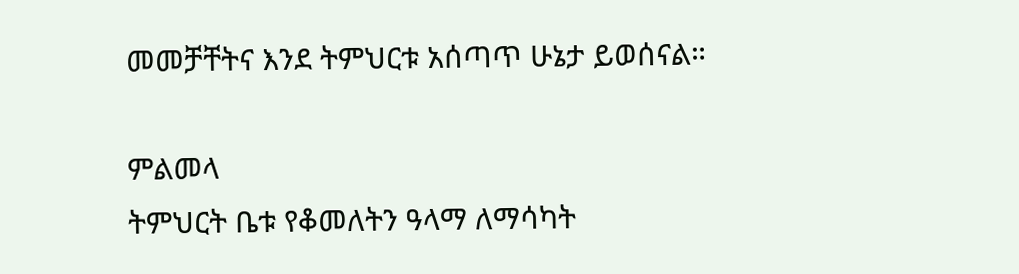መመቻቸትና እንደ ትምህርቱ አሰጣጥ ሁኔታ ይወሰናል።

ምልመላ
ትምህርት ቤቱ የቆመለትን ዓላማ ለማሳካት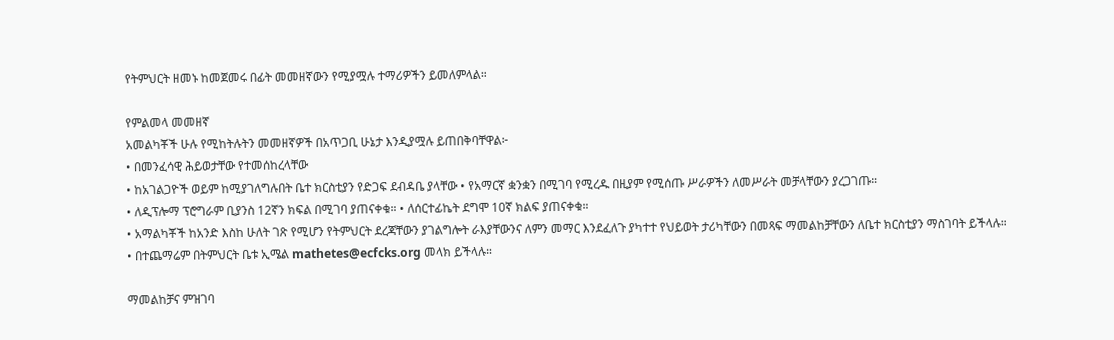የትምህርት ዘመኑ ከመጀመሩ በፊት መመዘኛውን የሚያሟሉ ተማሪዎችን ይመለምላል።

የምልመላ መመዘኛ
አመልካቾች ሁሉ የሚከትሉትን መመዘኛዎች በአጥጋቢ ሁኔታ እንዲያሟሉ ይጠበቅባቸዋል፦
• በመንፈሳዊ ሕይወታቸው የተመሰከረላቸው
• ከአገልጋዮች ወይም ከሚያገለግሉበት ቤተ ክርስቲያን የድጋፍ ደብዳቤ ያላቸው • የአማርኛ ቋንቋን በሚገባ የሚረዱ በዚያም የሚሰጡ ሥራዎችን ለመሥራት መቻላቸውን ያረጋገጡ።
• ለዲፕሎማ ፕሮግራም ቢያንስ 12ኛን ክፍል በሚገባ ያጠናቀቁ። • ለሰርተፊኬት ደግሞ 10ኛ ክልፍ ያጠናቀቁ።
• አማልካቾች ከአንድ እስከ ሁለት ገጽ የሚሆን የትምህርት ደረጃቸውን ያገልግሎት ራእያቸውንና ለምን መማር እንደፈለጉ ያካተተ የህይወት ታሪካቸውን በመጻፍ ማመልከቻቸውን ለቤተ ክርስቲያን ማስገባት ይችላሉ።
• በተጨማሬም በትምህርት ቤቱ ኢሜል mathetes@ecfcks.org መላክ ይችላሉ።

ማመልከቻና ምዝገባ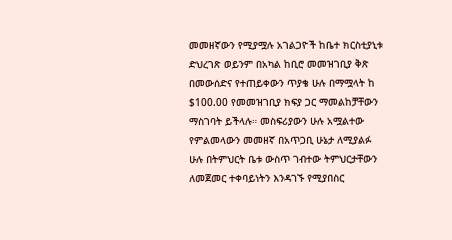መመዘኛውን የሚያሟሉ አገልጋዮች ከቤተ ክርስቲያኒቱ ድህረገጽ ወይንም በአካል ከቢሮ መመዝገቢያ ቅጽ በመውሰድና የተጠይቀውን ጥያቄ ሁሉ በማሟላት ከ $100.00 የመመዝገቢያ ክፍያ ጋር ማመልከቻቸውን ማስገባት ይችላሉ። መስፍሪያውን ሁሉ አሟልተው የምልመላውን መመዘኛ በአጥጋቢ ሁኔታ ለሚያልፉ ሁሉ በትምህርት ቤቱ ውስጥ ገብተው ትምህርታቸውን ለመጀመር ተቀባይነትን እንዳገኙ የሚያበስር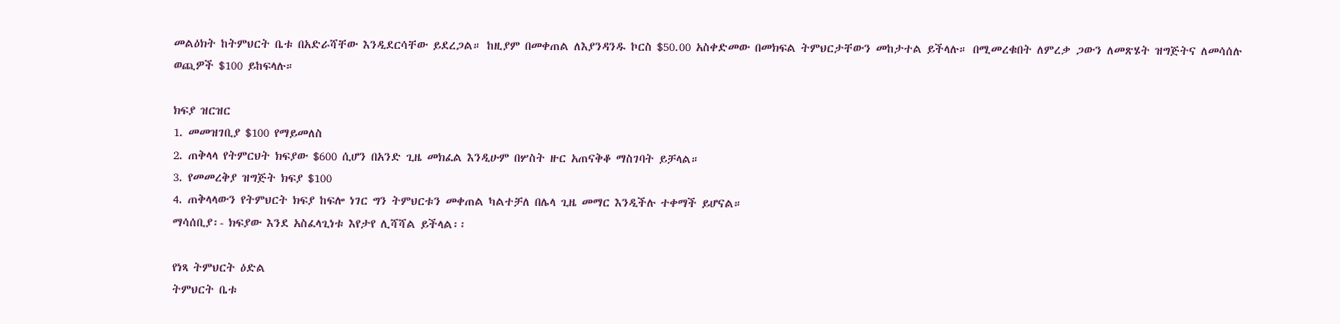መልዕክት ከትምህርት ቤቱ በአድራሻቸው እንዲደርሳቸው ይደረጋል። ከዚያም በመቀጠል ለእያንዳንዱ ኮርስ $50.00 አስቀድመው በመክፍል ትምህርታቸውን መከታተል ይችላሉ። በሚመረቁበት ለምረቃ ጋውን ለመጽሄት ዝግጅትና ለመሳሰሉ ወጪዎች $100 ይከፍላሉ።

ክፍያ ዝርዝር
1. መመዝገቢያ $100 የማይመለስ
2. ጠቅላላ የትምርህት ክፍያው $600 ሲሆን በአንድ ጊዜ መክፈል እንዲሁም በሦስት ዙር አጠናቅቆ ማስገባት ይቻላል።
3. የመመረቅያ ዝግጅት ክፍያ $100
4. ጠቅላላውን የትምህርት ክፍያ ከፍሎ ነገር ግን ትምህርቱን መቀጠል ካልተቻለ በሌላ ጊዜ መማር እንዲችሉ ተቀማች ይሆናል።
ማሳሰቢያ፡- ክፍያው እንደ አስፈላጊነቱ እየታየ ሊሻሻል ይችላል፡፡

የነጻ ትምህርት ዕድል
ትምህርት ቤቱ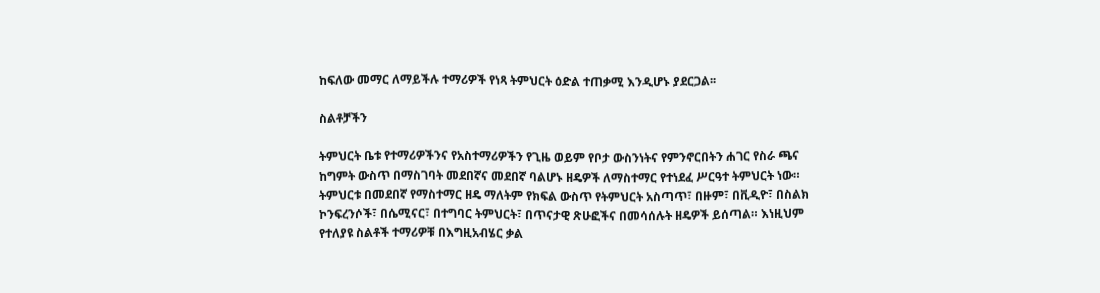ከፍለው መማር ለማይችሉ ተማሪዎች የነጻ ትምህርት ዕድል ተጠቃሚ እንዲሆኑ ያደርጋል፡፡

ስልቶቻችን

ትምህርት ቤቱ የተማሪዎችንና የአስተማሪዎችን የጊዜ ወይም የቦታ ውስንነትና የምንኖርበትን ሐገር የስራ ጫና ከግምት ውስጥ በማስገባት መደበኛና መደበኛ ባልሆኑ ዘዴዎች ለማስተማር የተነደፈ ሥርዓተ ትምህርት ነው። ትምህርቱ በመደበኛ የማስተማር ዘዴ ማለትም የክፍል ውስጥ የትምህርት አስጣጥ፣ በዙም፣ በቪዲዮ፣ በስልክ ኮንፍረንሶች፣ በሴሚናር፣ በተግባር ትምህርት፣ በጥናታዊ ጽሁፎችና በመሳሰሉት ዘዴዎች ይሰጣል። እነዚህም የተለያዩ ስልቶች ተማሪዎቹ በእግዚአብሄር ቃል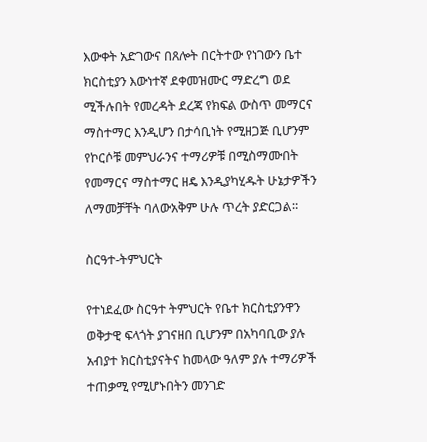እውቀት አድገውና በጸሎት በርትተው የነገውን ቤተ ክርስቲያን እውነተኛ ደቀመዝሙር ማድረግ ወደ ሚችሉበት የመረዳት ደረጃ የክፍል ውስጥ መማርና ማስተማር እንዲሆን በታሳቢነት የሚዘጋጅ ቢሆንም የኮርሶቹ መምህራንና ተማሪዎቹ በሚስማሙበት የመማርና ማስተማር ዘዴ እንዲያካሂዱት ሁኔታዎችን ለማመቻቸት ባለውአቅም ሁሉ ጥረት ያድርጋል።

ስርዓተ-ትምህርት

የተነደፈው ስርዓተ ትምህርት የቤተ ክርስቲያንዋን ወቅታዊ ፍላጎት ያገናዘበ ቢሆንም በአካባቢው ያሉ አብያተ ክርስቲያናትና ከመላው ዓለም ያሉ ተማሪዎች ተጠቃሚ የሚሆኑበትን መንገድ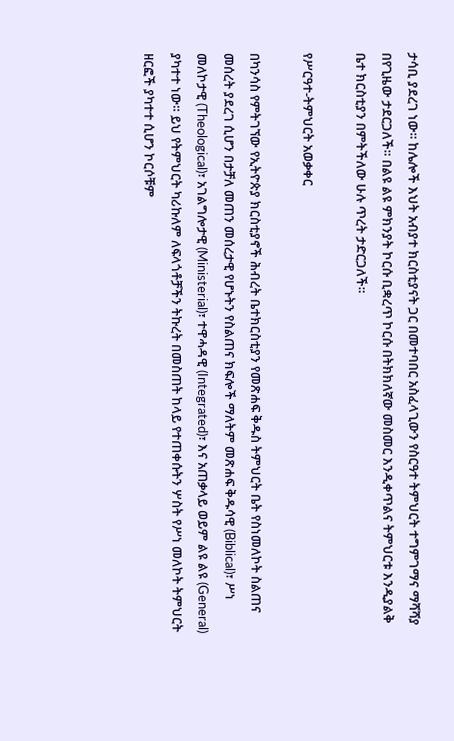ታሳቢ ያደረገ ነው። ከሌሎች እህት አብያተ ክርስቲያናት ጋር በመተባበር አስፈላጊውን የስርዓተ ትምህርት ተግምገማና ማሻሻያ በየጊዜው ታደርጋለች። በልዩ ልዩ ምክንያት ኮርሱ ቢቋረጥ ኮርሱ በትክክለኛው መስመር እንዲቀጥልና ትምህርቱ እንዲያልቅ ቤተ ክርስቲያን በምትችለው ሁሉ ጥረት ታድርጋለች።

የሥርዓተ-ትምህርት አወቃቀር

በካንሳስ የምትገኘው የኢትዮጵያ ክርስቲያኖች ሕብረት ቤተክርስቲያን የመጽሐፍ ቅዱስ ትምህርት ቤት የስነመለኮት ስልጠና መሰረት ያደረገ ሲሆን በታቻለ መጠን መሰረታዊ የሆኑትን የስልጠና ክፍሎች ማለትም መጽሐፍ ቅዱሳዊ (Biblical)፣ ሥነ መለኮታዊ (Theological)፣ አገልግሎታዊ (Ministerial)፣ ተዋሓዳዊ (Integrated)፣ እና አጠቃላይ ወይም ልዩ ልዩ (General) ያካተተ ነው። ይህ የትምህርት ካሪኩለም ለፍላጎቶቻችን ትኩረት በመስጠት ከላይ የተጠቀሱትን ሦስት የሥነ መለኮት ትምህርት ዘርፎች ያካተተ ሲሆን ኮርሶቹም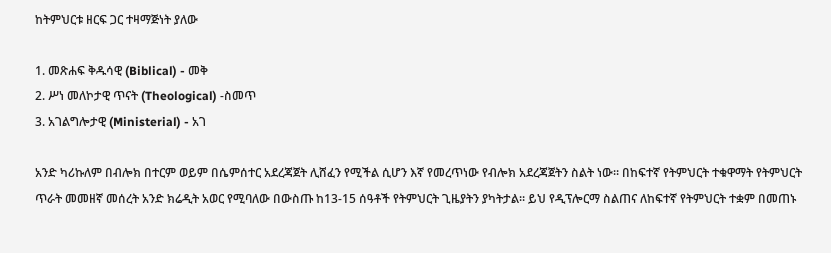ከትምህርቱ ዘርፍ ጋር ተዛማጅነት ያለው

1. መጽሐፍ ቅዱሳዊ (Biblical) - መቅ
2. ሥነ መለኮታዊ ጥናት (Theological) -ስመጥ
3. አገልግሎታዊ (Ministerial) - አገ

አንድ ካሪኩለም በብሎክ በተርም ወይም በሴምሰተር አደረጃጀት ሊሸፈን የሚችል ሲሆን እኛ የመረጥነው የብሎክ አደረጃጀትን ስልት ነው። በከፍተኛ የትምህርት ተቁዋማት የትምህርት ጥራት መመዘኛ መሰረት አንድ ክሬዲት አወር የሚባለው በውስጡ ከ13-15 ሰዓቶች የትምህርት ጊዜያትን ያካትታል። ይህ የዲፕሎርማ ስልጠና ለከፍተኛ የትምህርት ተቋም በመጠኑ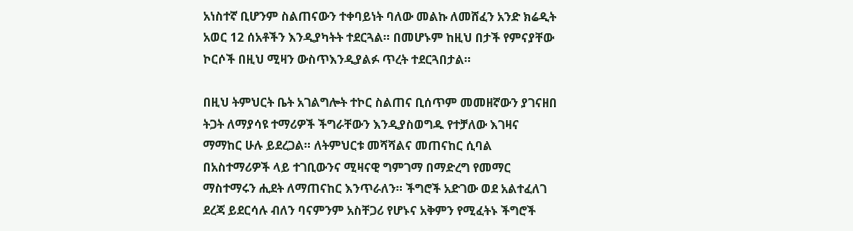አነስተኛ ቢሆንም ስልጠናውን ተቀባይነት ባለው መልኩ ለመሸፈን አንድ ክሬዲት አወር 12 ሰአቶችን እንዲያካትት ተደርጓል። በመሆኑም ከዚህ በታች የምናያቸው ኮርሶች በዚህ ሚዛን ውስጥእንዲያልፉ ጥረት ተደርጓበታል።

በዚህ ትምህርት ቤት አገልግሎት ተኮር ስልጠና ቢሰጥም መመዘኛውን ያገናዘበ ትጋት ለማያሳዩ ተማሪዎች ችግራቸውን እንዲያስወግዱ የተቻለው እገዛና ማማከር ሁሉ ይደረጋል። ለትምህርቱ መሻሻልና መጠናከር ሲባል በአስተማሪዎች ላይ ተገቢውንና ሚዛናዊ ግምገማ በማድረግ የመማር ማስተማሩን ሒደት ለማጠናከር እንጥራለን። ችግሮች አድገው ወደ አልተፈለገ ደረጃ ይደርሳሉ ብለን ባናምንም አስቸጋሪ የሆኑና አቅምን የሚፈትኑ ችግሮች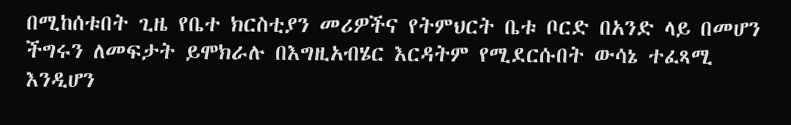በሚከሰቱበት ጊዜ የቤተ ክርስቲያን መሪዎችና የትምህርት ቤቱ ቦርድ በአንድ ላይ በመሆን ችግሩን ለመፍታት ይሞክራሉ በእግዚአብሄር እርዳትም የሚደርሱበት ውሳኔ ተፈጻሚ እንዲሆን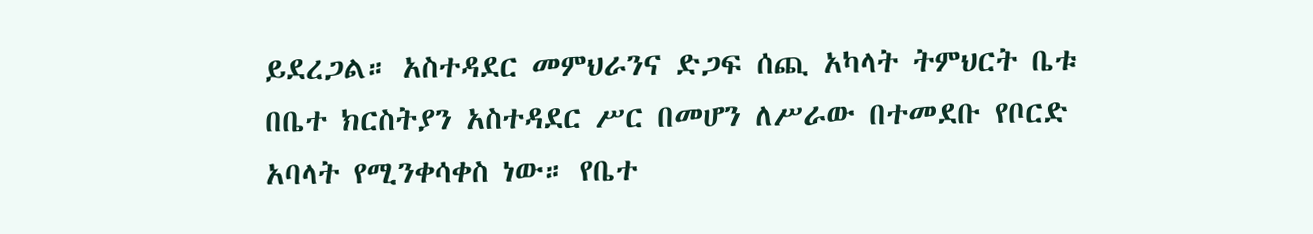ይደረጋል። አስተዳደር መምህራንና ድጋፍ ሰጪ አካላት ትምህርት ቤቱ በቤተ ክርስትያን አስተዳደር ሥር በመሆን ለሥራው በተመደቡ የቦርድ አባላት የሚንቀሳቀስ ነው። የቤተ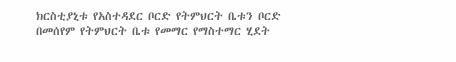ክርስቲያኒቱ የአስተዳደር ቦርድ የትምህርት ቤቱን ቦርድ በመሰየም የትምህርት ቤቱ የመማር የማስተማር ሂደት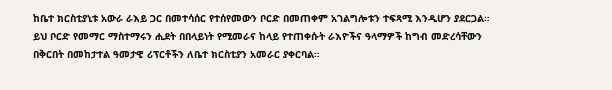ከቤተ ክርስቲያኒቱ አውራ ራእይ ጋር በመተሳሰር የተሰየመውን ቦርድ በመጠቀም አገልግሎቱን ተፍጻሚ እንዲሆን ያደርጋል። ይህ ቦርድ የመማር ማስተማሩን ሒደት በበላይነት የሚመራና ከላይ የተጠቀሱት ራእዮችና ዓላማዎች ከግብ መድረሳቸውን በቅርበት በመከታተል ዓመታዊ ሪፕርቶችን ለቤተ ክርስቲያን አመራር ያቀርባል።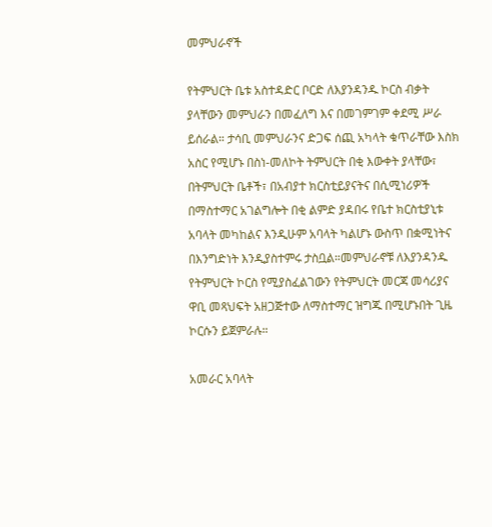መምህራኖች

የትምህርት ቤቱ አስተዳድር ቦርድ ለእያንዳንዱ ኮርስ ብቃት ያላቸውን መምህራን በመፈለግ እና በመገምገም ቀደሚ ሥራ ይሰራል። ታሳቢ መምህራንና ድጋፍ ሰጪ አካላት ቁጥራቸው እስክ አስር የሚሆኑ በስነ-መለኮት ትምህርት በቂ እውቀት ያላቸው፣ በትምህርት ቤቶች፣ በአብያተ ክርስቲይያናትና በሲሚነሪዎች በማስተማር አገልግሎት በቂ ልምድ ያዳበሩ የቤተ ክርስቲያኒቱ አባላት መካከልና እንዲሁም አባላት ካልሆኑ ውስጥ በቋሚነትና በእንግድነት እንዲያስተምሩ ታስቧል።መምህራኖቹ ለእያንዳንዱ የትምህርት ኮርስ የሚያስፈልገውን የትምህርት መርጃ መሳሪያና ዋቢ መጻህፍት አዘጋጅተው ለማስተማር ዝግጁ በሚሆኑበት ጊዜ ኮርሱን ይጀምራሉ።

አመራር አባላት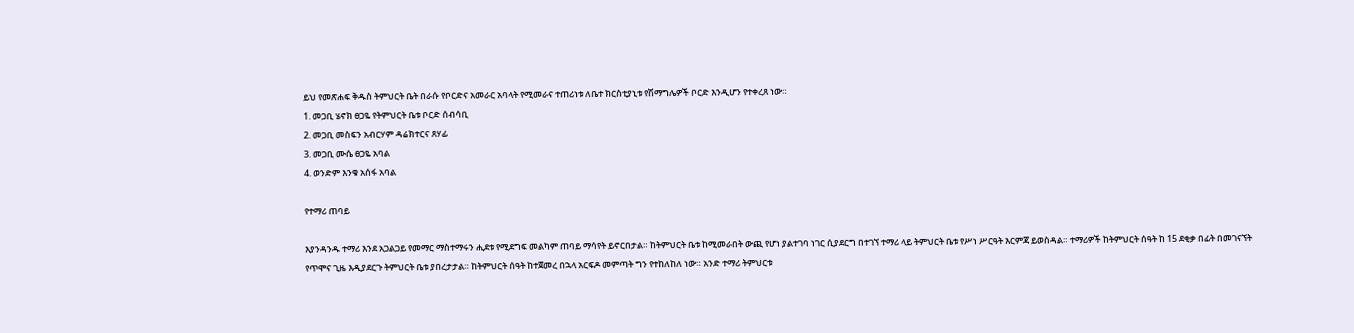ይህ የመጽሐፍ ቅዱስ ትምህርት ቤት በራሱ የቦርድና አመራር አባላት የሚመራና ተጠሪነቱ ለቤተ ክርስቲያኒቱ የሽማግሌዎች ቦርድ እንዲሆን የተቀረጸ ነው።
1. መጋቢ ሄኖክ ፀጋዬ የትምህርት ቤቱ ቦርድ ሰብሳቢ
2. መጋቢ መስፍን አብርሃም ዳሬክተርና ጸሃፊ
3. መጋቢ ሙሴ ፀጋዬ አባል
4. ወንድም እንቁ አሰፋ አባል

የተማሪ ጠባይ

እያንዳንዱ ተማሪ እንደ አጋልጋይ የመማር ማስተማሩን ሒደቱ የሚደግፍ መልካም ጠባይ ማሳየት ይኖርበታል። ከትምህርት ቤቱ ከሚመራበት ውጪ የሆነ ያልተገባ ነገር ሲያደርግ በተገኘ ተማሪ ላይ ትምህርት ቤቱ የሥነ ሥርዓት እርምጃ ይወስዳል። ተማሪዎች ከትምህርት ሰዓት ከ 15 ደቂቃ በፊት በመገናኘት የጥሞና ጊዜ እዲያደርጉ ትምህርት ቤቱ ያበረታታል። ከትምህርት ሰዓት ከተጀመረ በኋላ አርፍዶ መምጣት ግን የተከለከለ ነው። አንድ ተማሪ ትምህርቱ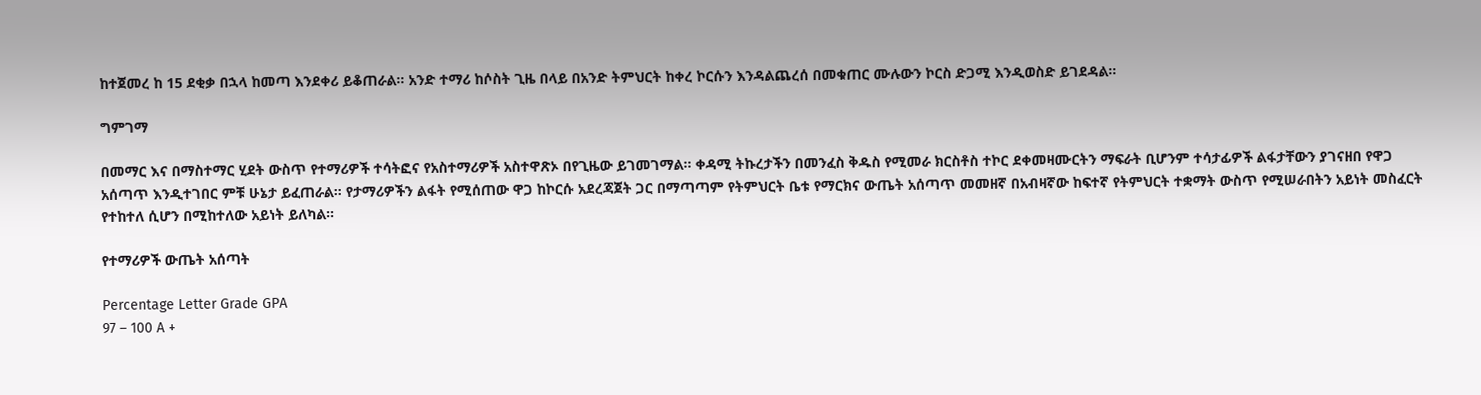ከተጀመረ ከ 15 ደቂቃ በኋላ ከመጣ እንደቀሪ ይቆጠራል። አንድ ተማሪ ከሶስት ጊዜ በላይ በአንድ ትምህርት ከቀረ ኮርሱን እንዳልጨረሰ በመቁጠር ሙሉውን ኮርስ ድጋሚ እንዲወስድ ይገደዳል።

ግምገማ

በመማር እና በማስተማር ሂደት ውስጥ የተማሪዎች ተሳትፎና የአስተማሪዎች አስተዋጽኦ በየጊዜው ይገመገማል። ቀዳሚ ትኩረታችን በመንፈስ ቅዱስ የሚመራ ክርስቶስ ተኮር ደቀመዛሙርትን ማፍራት ቢሆንም ተሳታፊዎች ልፋታቸውን ያገናዘበ የዋጋ አሰጣጥ እንዲተገበር ምቹ ሁኔታ ይፈጠራል። የታማሪዎችን ልፋት የሚሰጠው ዋጋ ከኮርሱ አደረጃጀት ጋር በማጣጣም የትምህርት ቤቱ የማርክና ውጤት አሰጣጥ መመዘኛ በአብዛኛው ከፍተኛ የትምህርት ተቋማት ውስጥ የሚሠራበትን አይነት መስፈርት የተከተለ ሲሆን በሚከተለው አይነት ይለካል።

የተማሪዎች ውጤት አሰጣት

Percentage Letter Grade GPA
97 – 100 A +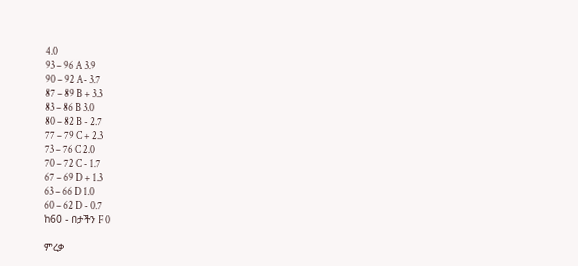4.0
93 – 96 A 3.9
90 – 92 A- 3.7
87 – 89 B + 3.3
83 – 86 B 3.0
80 – 82 B - 2.7
77 – 79 C + 2.3
73 – 76 C 2.0
70 – 72 C - 1.7
67 – 69 D + 1.3
63 – 66 D 1.0
60 – 62 D - 0.7
ከ60 - በታችን F 0

ምረቃ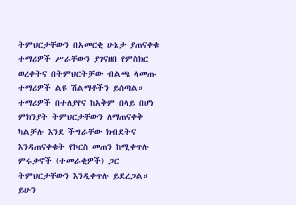ትምህርታቸውን በአመርቂ ሁኔታ ያጠናቀቁ ተማሪዎች ሥራቸውን ያገናዘበ የምስክር ወረቀትና በትምህርትቻው ብልጫ ላመጡ ተማሪዎች ልዩ ሽልማቶችን ይሰጣል። ተማሪዎች በተለያየና ከአቅም በላይ በሆነ ምክንያት ትምህርታቸውን ለማጠናቀቅ ካልቻሉ እንደ ችግራቸው ክብደትና እንዳጠናቀቁት የኮርስ መጠን ከሚቀጥሉ ምሩቃኖች (ተመራቂዎች) ጋር ትምህርታቸውን እንዲቀጥሉ ይደረጋል። ይሁን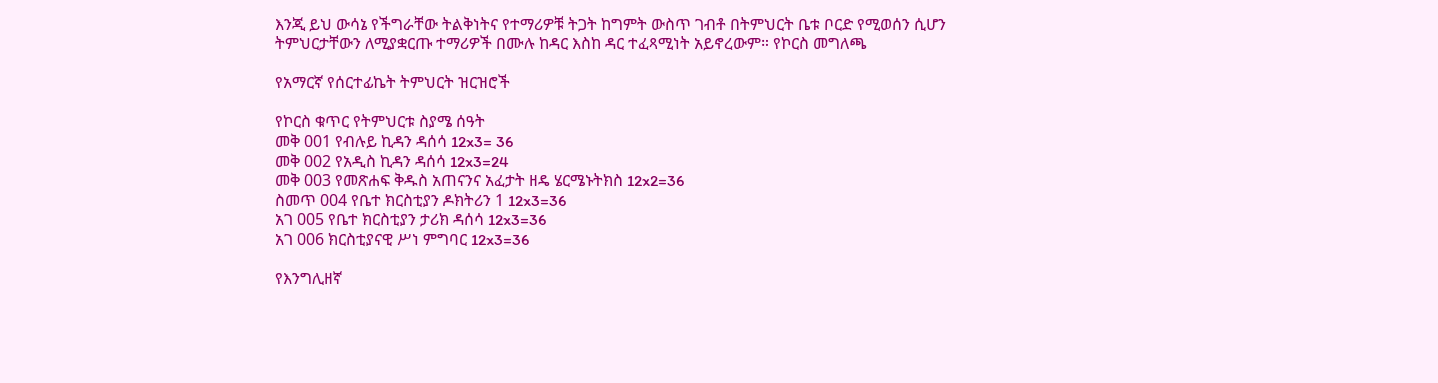እንጂ ይህ ውሳኔ የችግራቸው ትልቅነትና የተማሪዎቹ ትጋት ከግምት ውስጥ ገብቶ በትምህርት ቤቱ ቦርድ የሚወሰን ሲሆን ትምህርታቸውን ለሚያቋርጡ ተማሪዎች በሙሉ ከዳር እስከ ዳር ተፈጻሚነት አይኖረውም። የኮርስ መግለጫ

የአማርኛ የሰርተፊኬት ትምህርት ዝርዝሮች

የኮርስ ቁጥር የትምህርቱ ስያሜ ሰዓት
መቅ 001 የብሉይ ኪዳን ዳሰሳ 12x3= 36
መቅ 002 የአዲስ ኪዳን ዳሰሳ 12x3=24
መቅ 003 የመጽሐፍ ቅዱስ አጠናንና አፈታት ዘዴ ሄርሜኑትክስ 12x2=36
ስመጥ 004 የቤተ ክርስቲያን ዶክትሪን 1 12x3=36
አገ 005 የቤተ ክርስቲያን ታሪክ ዳሰሳ 12x3=36
አገ 006 ክርስቲያናዊ ሥነ ምግባር 12x3=36

የእንግሊዘኛ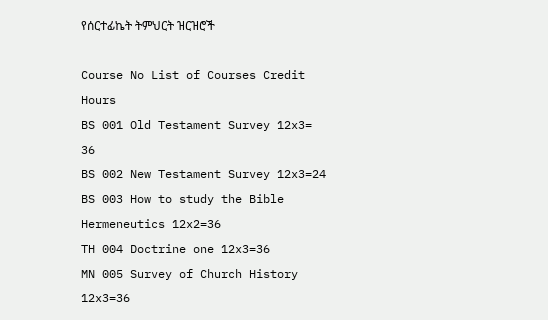የሰርተፊኬት ትምህርት ዝርዝሮች

Course No List of Courses Credit Hours
BS 001 Old Testament Survey 12x3= 36
BS 002 New Testament Survey 12x3=24
BS 003 How to study the Bible Hermeneutics 12x2=36
TH 004 Doctrine one 12x3=36
MN 005 Survey of Church History 12x3=36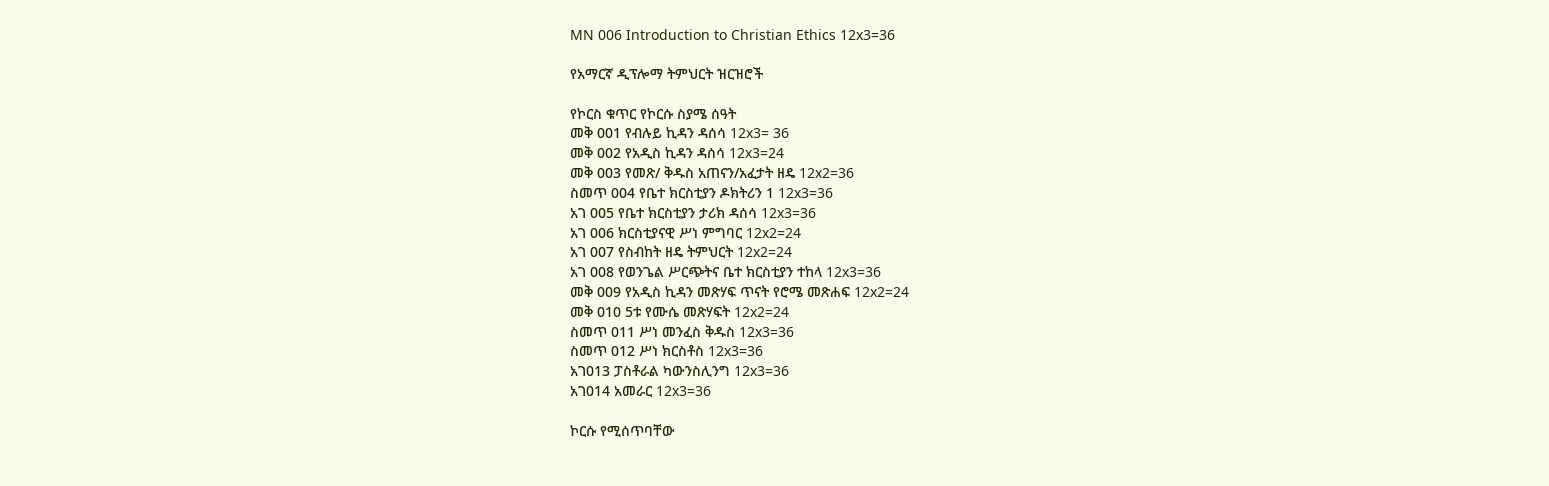MN 006 Introduction to Christian Ethics 12x3=36

የአማርኛ ዲፕሎማ ትምህርት ዝርዝሮች

የኮርስ ቁጥር የኮርሱ ስያሜ ሰዓት
መቅ 001 የብሉይ ኪዳን ዳሰሳ 12x3= 36
መቅ 002 የአዲስ ኪዳን ዳሰሳ 12x3=24
መቅ 003 የመጽ/ ቅዱስ አጠናን/አፈታት ዘዴ 12x2=36
ስመጥ 004 የቤተ ክርስቲያን ዶክትሪን 1 12x3=36
አገ 005 የቤተ ክርስቲያን ታሪክ ዳሰሳ 12x3=36
አገ 006 ክርስቲያናዊ ሥነ ምግባር 12x2=24
አገ 007 የስብከት ዘዴ ትምህርት 12x2=24
አገ 008 የወንጌል ሥርጭትና ቤተ ክርስቲያን ተከላ 12x3=36
መቅ 009 የአዲስ ኪዳን መጽሃፍ ጥናት የሮሜ መጽሐፍ 12x2=24
መቅ 010 5ቱ የሙሴ መጽሃፍት 12x2=24
ስመጥ 011 ሥነ መንፈስ ቅዱስ 12x3=36
ስመጥ 012 ሥነ ክርስቶስ 12x3=36
አገ013 ፓስቶራል ካውንስሊንግ 12x3=36
አገ014 አመራር 12x3=36

ኮርሱ የሚሰጥባቸው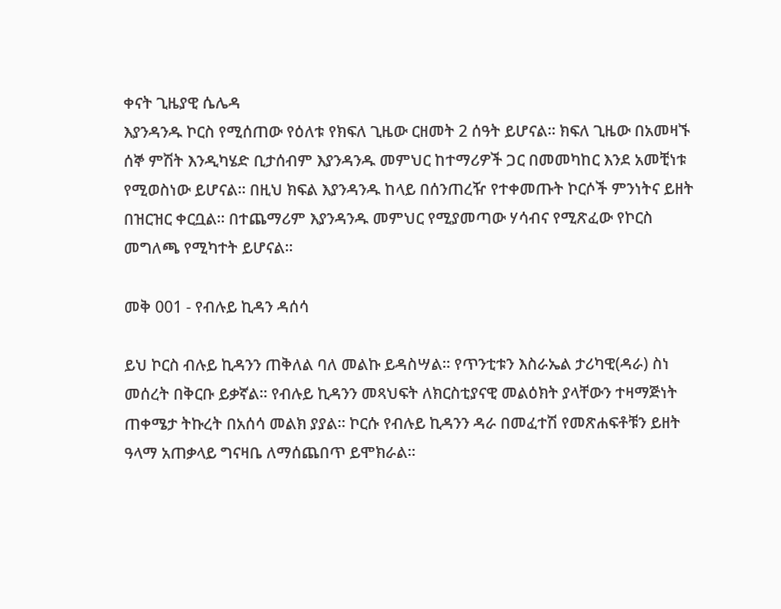ቀናት ጊዜያዊ ሴሌዳ
እያንዳንዱ ኮርስ የሚሰጠው የዕለቱ የክፍለ ጊዜው ርዘመት 2 ሰዓት ይሆናል። ክፍለ ጊዜው በአመዛኙ ሰኞ ምሽት እንዲካሄድ ቢታሰብም እያንዳንዱ መምህር ከተማሪዎች ጋር በመመካከር እንደ አመቺነቱ የሚወስነው ይሆናል። በዚህ ክፍል እያንዳንዱ ከላይ በሰንጠረዥ የተቀመጡት ኮርሶች ምንነትና ይዘት በዝርዝር ቀርቧል። በተጨማሪም እያንዳንዱ መምህር የሚያመጣው ሃሳብና የሚጽፈው የኮርስ መግለጫ የሚካተት ይሆናል።

መቅ 001 - የብሉይ ኪዳን ዳሰሳ

ይህ ኮርስ ብሉይ ኪዳንን ጠቅለል ባለ መልኩ ይዳስሣል። የጥንቲቱን እስራኤል ታሪካዊ(ዳራ) ስነ መሰረት በቅርቡ ይቃኛል። የብሉይ ኪዳንን መጻህፍት ለክርስቲያናዊ መልዕክት ያላቸውን ተዛማጅነት ጠቀሜታ ትኩረት በአሰሳ መልክ ያያል። ኮርሱ የብሉይ ኪዳንን ዳራ በመፈተሽ የመጽሐፍቶቹን ይዘት ዓላማ አጠቃላይ ግናዛቤ ለማሰጨበጥ ይሞክራል።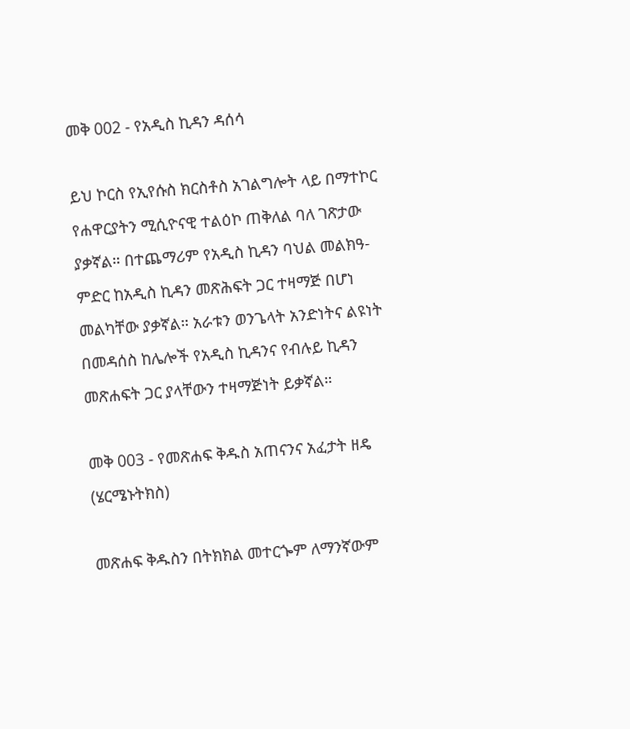መቅ 002 - የአዲስ ኪዳን ዳሰሳ

ይህ ኮርስ የኢየሱስ ክርስቶስ አገልግሎት ላይ በማተኮር የሐዋርያትን ሚሲዮናዊ ተልዕኮ ጠቅለል ባለ ገጽታው ያቃኛል። በተጨማሪም የአዲስ ኪዳን ባህል መልክዓ-ምድር ከአዲስ ኪዳን መጽሕፍት ጋር ተዛማጅ በሆነ መልካቸው ያቃኛል። አራቱን ወንጌላት አንድነትና ልዩነት በመዳሰስ ከሌሎች የአዲስ ኪዳንና የብሉይ ኪዳን መጽሐፍት ጋር ያላቸውን ተዛማጅነት ይቃኛል።

መቅ 003 - የመጽሐፍ ቅዱስ አጠናንና አፈታት ዘዴ (ሄርሜኑትክስ)

መጽሐፍ ቅዱስን በትክክል መተርጐም ለማንኛውም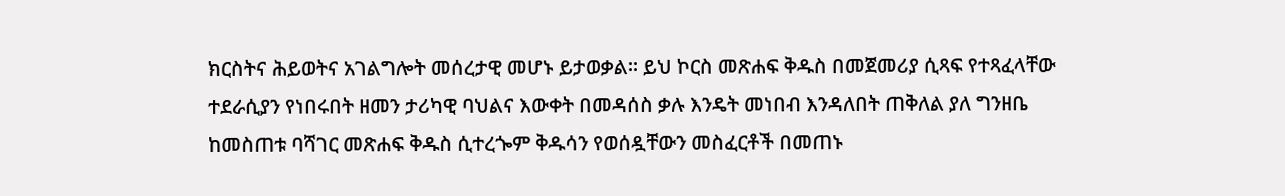ክርስትና ሕይወትና አገልግሎት መሰረታዊ መሆኑ ይታወቃል። ይህ ኮርስ መጽሐፍ ቅዱስ በመጀመሪያ ሲጻፍ የተጻፈላቸው ተደራሲያን የነበሩበት ዘመን ታሪካዊ ባህልና እውቀት በመዳሰስ ቃሉ እንዴት መነበብ እንዳለበት ጠቅለል ያለ ግንዘቤ ከመስጠቱ ባሻገር መጽሐፍ ቅዱስ ሲተረጐም ቅዱሳን የወሰዷቸውን መስፈርቶች በመጠኑ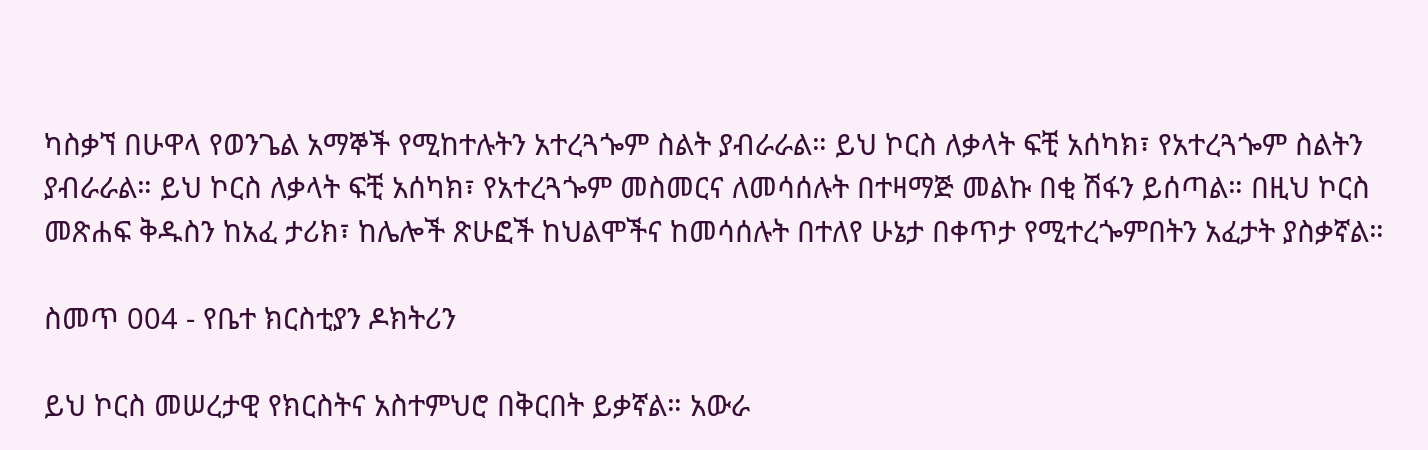ካስቃኘ በሁዋላ የወንጌል አማኞች የሚከተሉትን አተረጓጐም ስልት ያብራራል። ይህ ኮርስ ለቃላት ፍቺ አሰካክ፣ የአተረጓጐም ስልትን ያብራራል። ይህ ኮርስ ለቃላት ፍቺ አሰካክ፣ የአተረጓጐም መስመርና ለመሳሰሉት በተዛማጅ መልኩ በቂ ሽፋን ይሰጣል። በዚህ ኮርስ መጽሐፍ ቅዱስን ከአፈ ታሪክ፣ ከሌሎች ጽሁፎች ከህልሞችና ከመሳሰሉት በተለየ ሁኔታ በቀጥታ የሚተረጐምበትን አፈታት ያስቃኛል።

ስመጥ 004 - የቤተ ክርስቲያን ዶክትሪን

ይህ ኮርስ መሠረታዊ የክርስትና አስተምህሮ በቅርበት ይቃኛል። አውራ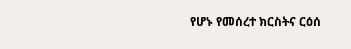የሆኑ የመሰረተ ክርስትና ርዕሰ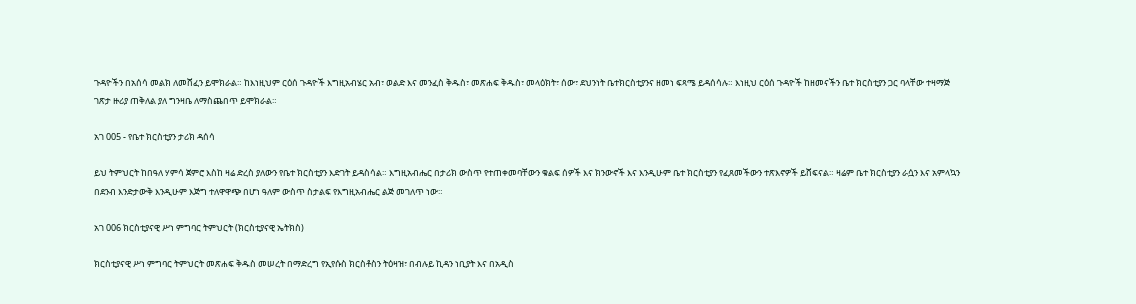ጉዳዮችን በአሰሳ መልክ ለመሸፈን ይሞክራል። ከእነዚህም ርዕሰ ጉዳዮች እግዚአብሄር አብ፣ ወልድ እና መንፈስ ቅዱስ፣ መጽሐፍ ቅዱስ፣ መላዕክት፣ ሰው፣ ደህንነት ቤተክርስቲያንና ዘመነ ፍጻሜ ይዳሰሳሉ። እነዚህ ርዕሰ ጉዳዮች ከዘመናችን ቤተ ክርስቲያን ጋር ባላቸው ተዛማጅ ገጽታ ዙሪያ ጠቅለል ያለ ግንዛቤ ለማስጨበጥ ይሞክራል።

አገ 005 - የቤተ ክርስቲያን ታሪክ ዳሰሳ

ይህ ትምህርት ከበዓለ ሃምሳ ጀምሮ እስከ ዛሬ ድረስ ያለውን የቤተ ክርስቲያን እድገት ይዳስሳል። እግዚአብሔር በታሪክ ውስጥ የተጠቀመባቸውን ቁልፍ ሰዎች እና ክንውኖች እና እንዲሁም ቤተ ክርስቲያን የፈጸመችውን ተጽእኖዎች ይሸፍናል። ዛሬም ቤተ ክርስቲያን ራሷን እና አምላኳን በደንብ እንድታውቅ እንዲሁም እጅግ ተለዋዋጭ በሆነ ዓለም ውስጥ ስታልፍ የእግዚአብሔር ልጅ መገለጥ ነው።

አገ 006 ክርስቲያናዊ ሥነ ምግባር ትምህርት (ክርስቲያናዊ ኤትክስ)

ክርስቲያናዊ ሥነ ምግባር ትምህርት መጽሐፍ ቅዱስ መሠረት በማድረግ የኢየሱስ ክርስቶስን ትዕዛዝ፣ በብሉይ ኪዳን ነቢያት እና በአዲስ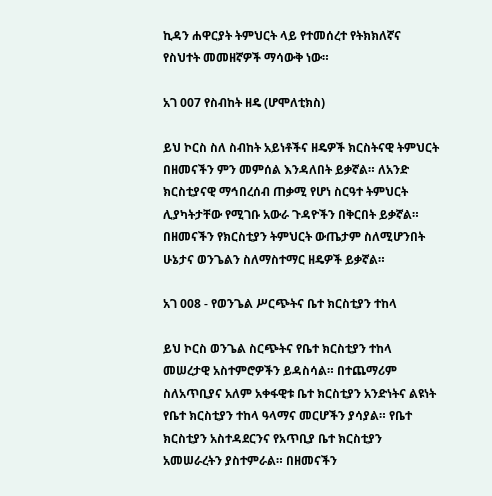ኪዳን ሐዋርያት ትምህርት ላይ የተመሰረተ የትክክለኛና የስህተት መመዘኛዎች ማሳውቅ ነው።

አገ 007 የስብከት ዘዴ (ሆሞለቲክስ)

ይህ ኮርስ ስለ ስብከት አይነቶችና ዘዴዎች ክርስትናዊ ትምህርት በዘመናችን ምን መምሰል እንዳለበት ይቃኛል። ለአንድ ክርስቲያናዊ ማኅበረሰብ ጠቃሚ የሆነ ስርዓተ ትምህርት ሊያካትታቸው የሚገቡ አውራ ጉዳዮችን በቅርበት ይቃኛል። በዘመናችን የክርስቲያን ትምህርት ውጤታም ስለሚሆንበት ሁኔታና ወንጌልን ስለማስተማር ዘዴዎች ይቃኛል።

አገ 008 - የወንጌል ሥርጭትና ቤተ ክርስቲያን ተከላ

ይህ ኮርስ ወንጌል ስርጭትና የቤተ ክርስቲያን ተከላ መሠረታዊ አስተምሮዎችን ይዳስሳል። በተጨማሪም ስለአጥቢያና አለም አቀፋዊቱ ቤተ ክርስቲያን አንድነትና ልዩነት የቤተ ክርስቲያን ተከላ ዓላማና መርሆችን ያሳያል። የቤተ ክርስቲያን አስተዳደርንና የአጥቢያ ቤተ ክርስቲያን አመሠራረትን ያስተምራል። በዘመናችን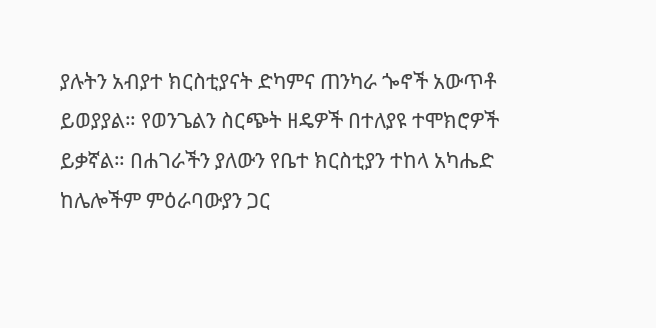ያሉትን አብያተ ክርስቲያናት ድካምና ጠንካራ ጐኖች አውጥቶ ይወያያል። የወንጌልን ስርጭት ዘዴዎች በተለያዩ ተሞክሮዎች ይቃኛል። በሐገራችን ያለውን የቤተ ክርስቲያን ተከላ አካሔድ ከሌሎችም ምዕራባውያን ጋር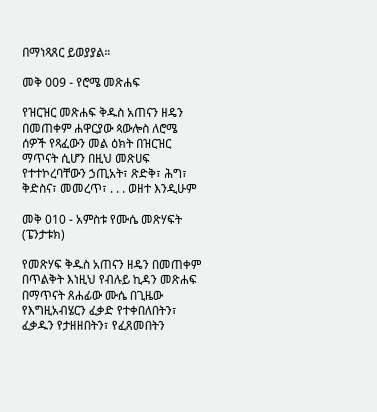በማነጻጸር ይወያያል።

መቅ 009 - የሮሜ መጽሐፍ

የዝርዝር መጽሐፍ ቅዱስ አጠናን ዘዴን በመጠቀም ሐዋርያው ጳውሎስ ለሮሜ ሰዎች የጻፈውን መል ዕክት በዝርዝር ማጥናት ሲሆን በዚህ መጽሀፍ የተተኮረባቸውን ኃጢአት፣ ጽድቅ፣ ሕግ፣ ቅድስና፣ መመረጥ፣ . . . ወዘተ እንዲሁም

መቅ 010 - አምስቱ የሙሴ መጽሃፍት (ፔንታቱክ)

የመጽሃፍ ቅዱስ አጠናን ዘዴን በመጠቀም በጥልቅት እነዚህ የብሉይ ኪዳን መጽሐፍ በማጥናት ጸሐፊው ሙሴ በጊዜው የእግዚአብሄርን ፈቃድ የተቀበለበትን፣ ፈቃዱን የታዘዘበትን፣ የፈጸመበትን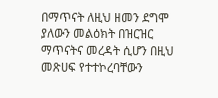በማጥናት ለዚህ ዘመን ደግሞ ያለውን መልዕክት በዝርዝር ማጥናትና መረዳት ሲሆን በዚህ መጽሀፍ የተተኮረባቸውን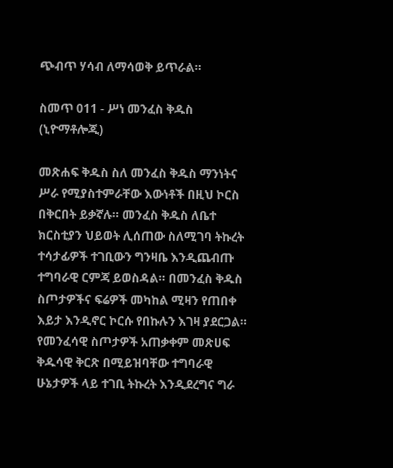ጭብጥ ሃሳብ ለማሳወቅ ይጥራል።

ስመጥ 011 - ሥነ መንፈስ ቅዱስ (ኒዮማቶሎጂ)

መጽሐፍ ቅዱስ ስለ መንፈስ ቅዱስ ማንነትና ሥራ የሚያስተምራቸው እውነቶች በዚህ ኮርስ በቅርበት ይቃኛሉ። መንፈስ ቅዱስ ለቤተ ክርስቲያን ህይወት ሊሰጠው ስለሚገባ ትኩረት ተሳታፊዎች ተገቢውን ግንዛቤ እንዲጨብጡ ተግባራዊ ርምጃ ይወስዳል። በመንፈስ ቅዱስ ስጦታዎችና ፍሬዎች መካከል ሚዛን የጠበቀ እይታ እንዲኖር ኮርሱ የበኩሉን እገዛ ያደርጋል። የመንፈሳዊ ስጦታዎች አጠቃቀም መጽሀፍ ቅዱሳዊ ቅርጽ በሚይዝባቸው ተግባራዊ ሁኔታዎች ላይ ተገቢ ትኩረት እንዲደረግና ግራ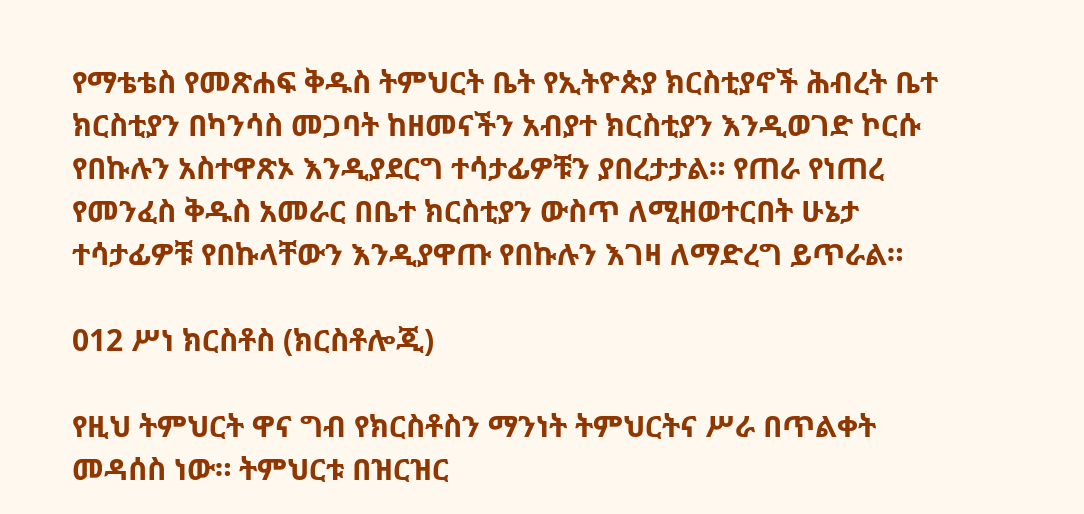የማቴቴስ የመጽሐፍ ቅዱስ ትምህርት ቤት የኢትዮጵያ ክርስቲያኖች ሕብረት ቤተ ክርስቲያን በካንሳስ መጋባት ከዘመናችን አብያተ ክርስቲያን እንዲወገድ ኮርሱ የበኩሉን አስተዋጽኦ እንዲያደርግ ተሳታፊዎቹን ያበረታታል። የጠራ የነጠረ የመንፈስ ቅዱስ አመራር በቤተ ክርስቲያን ውስጥ ለሚዘወተርበት ሁኔታ ተሳታፊዎቹ የበኩላቸውን እንዲያዋጡ የበኩሉን እገዛ ለማድረግ ይጥራል።

012 ሥነ ክርስቶስ (ክርስቶሎጂ)

የዚህ ትምህርት ዋና ግብ የክርስቶስን ማንነት ትምህርትና ሥራ በጥልቀት መዳሰስ ነው። ትምህርቱ በዝርዝር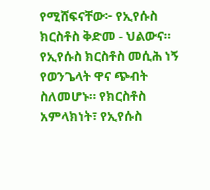የሚሸፍናቸው፦ የኢየሱስ ክርስቶስ ቅድመ - ህልውና። የኢየሱስ ክርስቶስ መሲሕ ነኝ የወንጌላት ዋና ጭብት ስለመሆኑ። የክርስቶስ አምላክነት፣ የኢየሱስ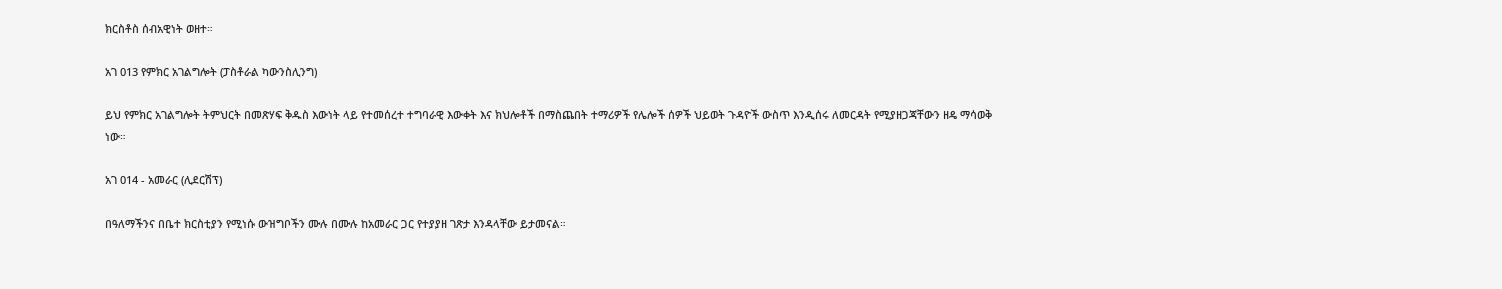ክርስቶስ ሰብአዊነት ወዘተ።

አገ 013 የምክር አገልግሎት (ፓስቶራል ካውንስሊንግ)

ይህ የምክር አገልግሎት ትምህርት በመጽሃፍ ቅዱስ እውነት ላይ የተመሰረተ ተግባራዊ እውቀት እና ክህሎቶች በማስጨበት ተማሪዎች የሌሎች ሰዎች ህይወት ጉዳዮች ውስጥ እንዲሰሩ ለመርዳት የሚያዘጋጃቸውን ዘዴ ማሳወቅ ነው።

አገ 014 - አመራር (ሊደርሽፕ)

በዓለማችንና በቤተ ክርስቲያን የሚነሱ ውዝግቦችን ሙሉ በሙሉ ከአመራር ጋር የተያያዘ ገጽታ እንዳላቸው ይታመናል።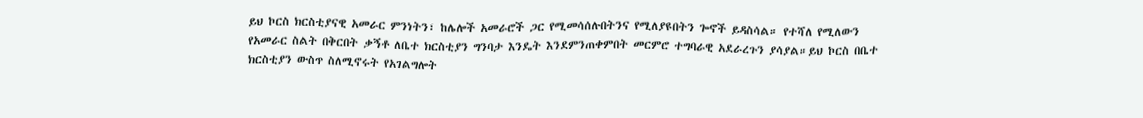ይህ ኮርስ ክርስቲያናዊ አመራር ምንነትን፣ ከሌሎች አመራሮች ጋር የሚመሳሰሉበትንና የሚለያዩበትን ጐኖች ይዳስሳል። የተሻለ የሚለውን የአመራር ስልት በቅርበት ቃኝቶ ለቤተ ክርስቲያን ግንባታ እንዴት እንደምንጠቀምበት መርምሮ ተግባራዊ አደራረጉን ያሳያል።ይህ ኮርስ በቤተ ክርስቲያን ውስጥ ስለሚኖሩት የአገልግሎት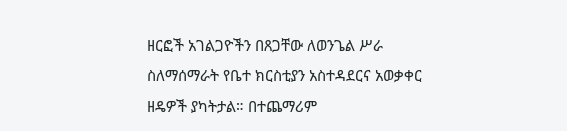ዘርፎች አገልጋዮችን በጸጋቸው ለወንጌል ሥራ ስለማሰማራት የቤተ ክርስቲያን አስተዳደርና አወቃቀር ዘዴዎች ያካትታል። በተጨማሪም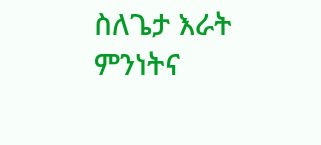ስለጌታ እራት ምንነትና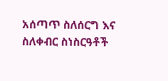አሰጣጥ ስለሰርግ እና ስለቀብር ስነስርዓቶች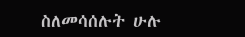ስለመሳሰሉት ሁሉ